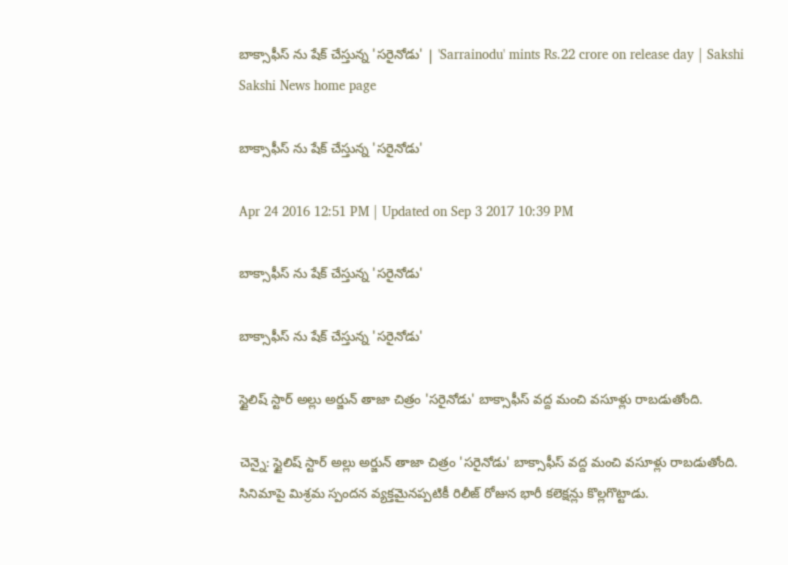బాక్సాఫీస్ ను షేక్ చేస్తున్న 'సరైనోడు' | 'Sarrainodu' mints Rs.22 crore on release day | Sakshi
Sakshi News home page

బాక్సాఫీస్ ను షేక్ చేస్తున్న 'సరైనోడు'

Apr 24 2016 12:51 PM | Updated on Sep 3 2017 10:39 PM

బాక్సాఫీస్ ను షేక్ చేస్తున్న 'సరైనోడు'

బాక్సాఫీస్ ను షేక్ చేస్తున్న 'సరైనోడు'

స్టైలిష్ స్టార్ అల్లు అర్జున్ తాజా చిత్రం 'సరైనోడు' బాక్సాఫీస్ వద్ద మంచి వసూళ్లు రాబడుతోంది.

చెన్నై: స్టైలిష్ స్టార్ అల్లు అర్జున్ తాజా చిత్రం 'సరైనోడు' బాక్సాఫీస్ వద్ద మంచి వసూళ్లు రాబడుతోంది. సినిమాపై మిశ్రమ స్పందన వ్యక్తమైనప్పటికీ రిలీజ్ రోజున భారీ కలెక్షన్లు కొల్లగొట్టాడు.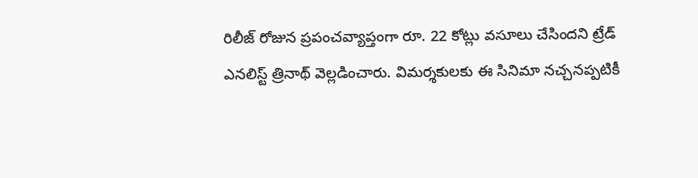రిలీజ్ రోజున ప్రపంచవ్యాప్తంగా రూ. 22 కోట్లు వసూలు చేసిందని ట్రేడ్ ఎనలిస్ట్ త్రినాథ్ వెల్లడించారు. విమర్శకులకు ఈ సినిమా నచ్చనప్పటికీ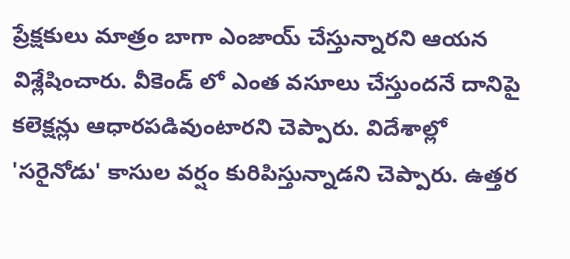ప్రేక్షకులు మాత్రం బాగా ఎంజాయ్ చేస్తున్నారని ఆయన విశ్లేషించారు. వీకెండ్ లో ఎంత వసూలు చేస్తుందనే దానిపై కలెక్షన్లు ఆధారపడివుంటారని చెప్పారు. విదేశాల్లో 'సరైనోడు' కాసుల వర్షం కురిపిస్తున్నాడని చెప్పారు. ఉత్తర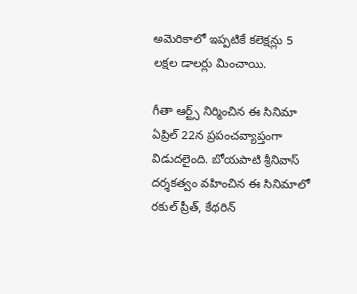అమెరికాలో ఇప్పటికే కలెక్షన్లు 5 లక్షల డాలర్లు మించాయి.

గీతా ఆర్ట్స్ నిర్మించిన ఈ సినిమా ఏప్రిల్ 22న ప్రపంచవ్యాప్తంగా విడుదలైంది. బోయపాటి శ్రీనివాస్ దర్శకత్వం వహించిన ఈ సినిమాలో రకుల్ ప్రీత్, కేథరిన్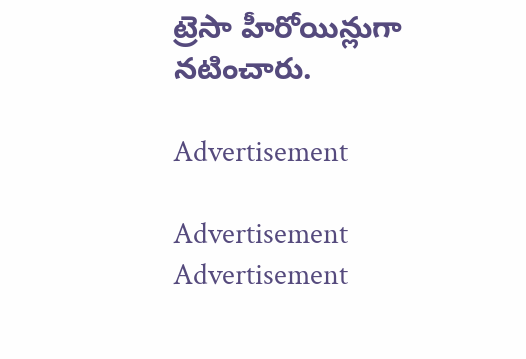ట్రెసా హీరోయిన్లుగా నటించారు.

Advertisement

Advertisement
Advertisement